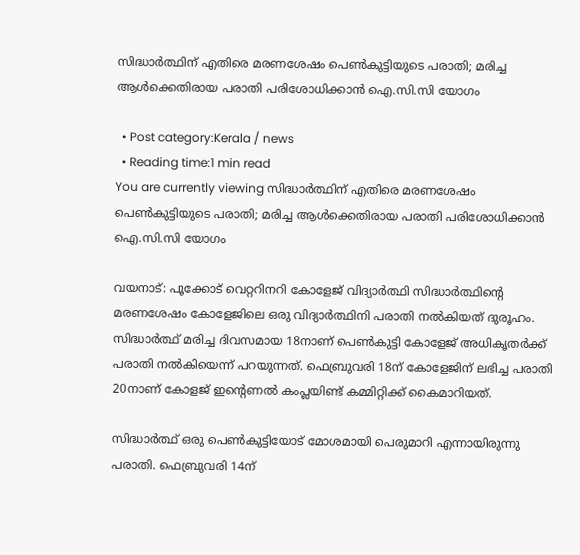സിദ്ധാർത്ഥിന് എതിരെ മരണശേഷം പെൺകുട്ടിയുടെ പരാതി; മരിച്ച ആൾക്കെതിരായ പരാതി പരിശോധിക്കാൻ ഐ.സി.സി യോഗം

  • Post category:Kerala / news
  • Reading time:1 min read
You are currently viewing സിദ്ധാർത്ഥിന് എതിരെ മരണശേഷം പെൺകുട്ടിയുടെ പരാതി; മരിച്ച ആൾക്കെതിരായ പരാതി പരിശോധിക്കാൻ ഐ.സി.സി യോഗം

വയനാട്: പൂക്കോട് വെറ്ററിനറി കോളേജ് വിദ്യാര്‍ത്ഥി സിദ്ധാര്‍ത്ഥിൻ്റെ മരണശേഷം കോളേജിലെ ഒരു വിദ്യാർത്ഥിനി പരാതി നൽകിയത് ദുരൂഹം. സിദ്ധാർത്ഥ് മരിച്ച ദിവസമായ 18നാണ് പെൺകുട്ടി കോളേജ് അധികൃതർക്ക് പരാതി നൽകിയെന്ന് പറയുന്നത്. ഫെബ്രുവരി 18ന് കോളേജിന് ലഭിച്ച പരാതി 20നാണ് കോളജ് ഇൻ്റെണല്‍ കംപ്ലയിണ്ട് കമ്മിറ്റിക്ക് കൈമാറിയത്.

സിദ്ധാർത്ഥ് ഒരു പെണ്‍കുട്ടിയോട് മോശമായി പെരുമാറി എന്നായിരുന്നു പരാതി. ഫെബ്രുവരി 14ന്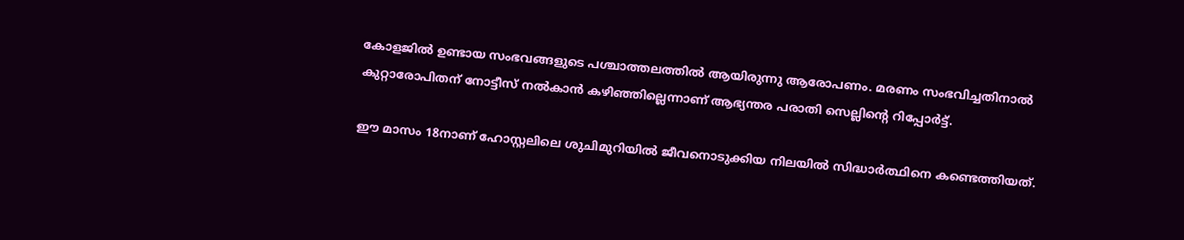കോളജില്‍ ഉണ്ടായ സംഭവങ്ങളുടെ പശ്ചാത്തലത്തിൽ ആയിരുന്നു ആരോപണം. മരണം സംഭവിച്ചതിനാല്‍ കുറ്റാരോപിതന് നോട്ടീസ് നല്‍കാന്‍ കഴിഞ്ഞില്ലെന്നാണ് ആഭ്യന്തര പരാതി സെല്ലിൻ്റെ റിപ്പോര്‍ട്ട്.

ഈ മാസം 18നാണ് ഹോസ്റ്റലിലെ ശുചിമുറിയില്‍ ജീവനൊടുക്കിയ നിലയില്‍ സിദ്ധാര്‍ത്ഥിനെ കണ്ടെത്തിയത്.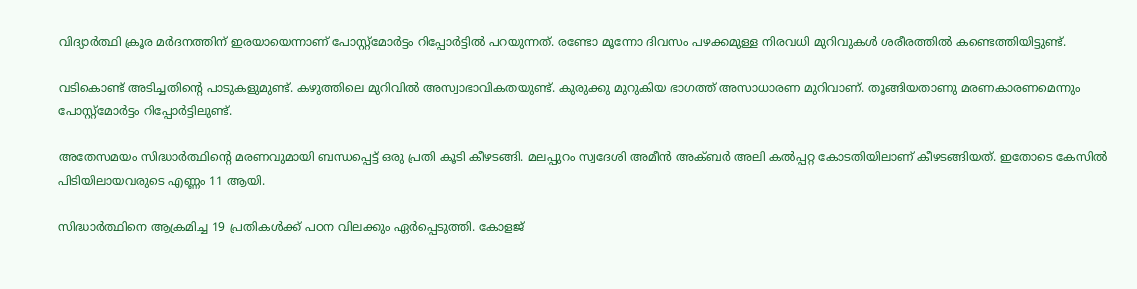വിദ്യാർത്ഥി ക്രൂര മര്‍ദനത്തിന് ഇരയായെന്നാണ് പോസ്റ്റ്മോര്‍ട്ടം റിപ്പോര്‍ട്ടില്‍ പറയുന്നത്. രണ്ടോ മൂന്നോ ദിവസം പഴക്കമുള്ള നിരവധി മുറിവുകള്‍ ശരീരത്തില്‍ കണ്ടെത്തിയിട്ടുണ്ട്.

വടികൊണ്ട് അടിച്ചതിൻ്റെ പാടുകളുമുണ്ട്. കഴുത്തിലെ മുറിവില്‍ അസ്വാഭാവികതയുണ്ട്. കുരുക്കു മുറുകിയ ഭാഗത്ത് അസാധാരണ മുറിവാണ്. തൂങ്ങിയതാണു മരണകാരണമെന്നും പോസ്റ്റ്‌മോര്‍ട്ടം റിപ്പോര്‍ട്ടിലുണ്ട്.

അതേസമയം സിദ്ധാർത്ഥിൻ്റെ മരണവുമായി ബന്ധപ്പെട്ട് ഒരു പ്രതി കൂടി കീഴടങ്ങി. മലപ്പുറം സ്വദേശി അമീന്‍ അക്ബര്‍ അലി കല്‍പ്പറ്റ കോടതിയിലാണ് കീഴടങ്ങിയത്. ഇതോടെ കേസില്‍ പിടിയിലായവരുടെ എണ്ണം 11 ആയി.

സിദ്ധാർത്ഥിനെ ആക്രമിച്ച 19 പ്രതികള്‍ക്ക് പഠന വിലക്കും ഏര്‍പ്പെടുത്തി. കോളജ്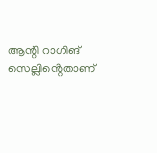ആന്റി റാഗിങ് സെല്ലിൻ്റെതാണ്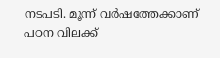നടപടി. മൂന്ന് വര്‍ഷത്തേക്കാണ് പഠന വിലക്ക്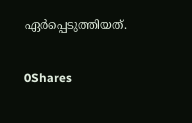ഏര്‍പ്പെടുത്തിയത്.

0Shares